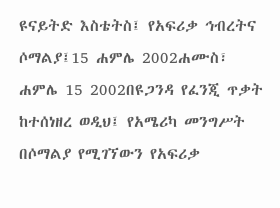ዩናይትድ እስቴትስ፤ የአፍሪቃ ኅብረትና ሶማልያ፤15 ሐምሌ 2002ሐሙስ፣ ሐምሌ 15 2002በዩጋንዳ የፈንጂ ጥቃት ከተሰነዘረ ወዲህ፤ የአሜሪካ መንግሥት በሶማልያ የሚገኘውን የአፍሪቃ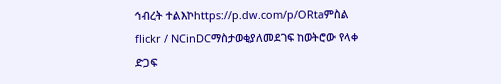ኅብረት ተልእኮhttps://p.dw.com/p/ORtaምስል flickr / NCinDCማስታወቂያለመደገፍ ከወትሮው የላቀ ድጋፍ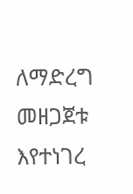ለማድረግ መዘጋጀቱ እየተነገረ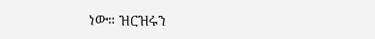ነው። ዝርዝሩን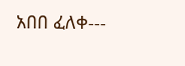አበበ ፈለቀ---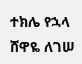ተክሌ የኋላ ሸዋዬ ለገሠ